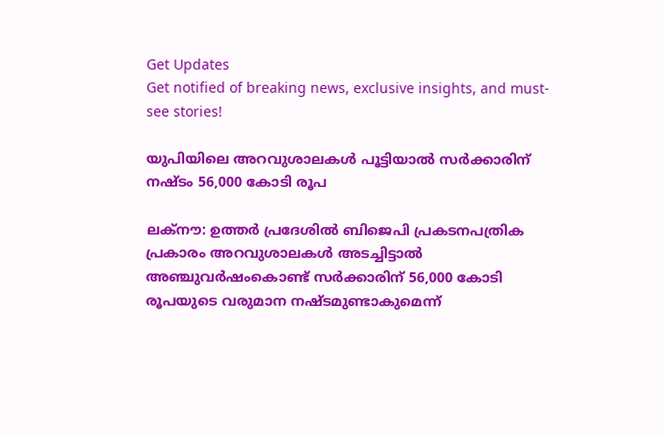Get Updates
Get notified of breaking news, exclusive insights, and must-see stories!

യുപിയിലെ അറവുശാലകള്‍ പൂട്ടിയാല്‍ സര്‍ക്കാരിന് നഷ്ടം 56,000 കോടി രൂപ

ലക്‌നൗ: ഉത്തര്‍ പ്രദേശില്‍ ബിജെപി പ്രകടനപത്രിക പ്രകാരം അറവുശാലകള്‍ അടച്ചിട്ടാല്‍ അഞ്ചുവര്‍ഷംകൊണ്ട് സര്‍ക്കാരിന് 56,000 കോടി രൂപയുടെ വരുമാന നഷ്ടമുണ്ടാകുമെന്ന്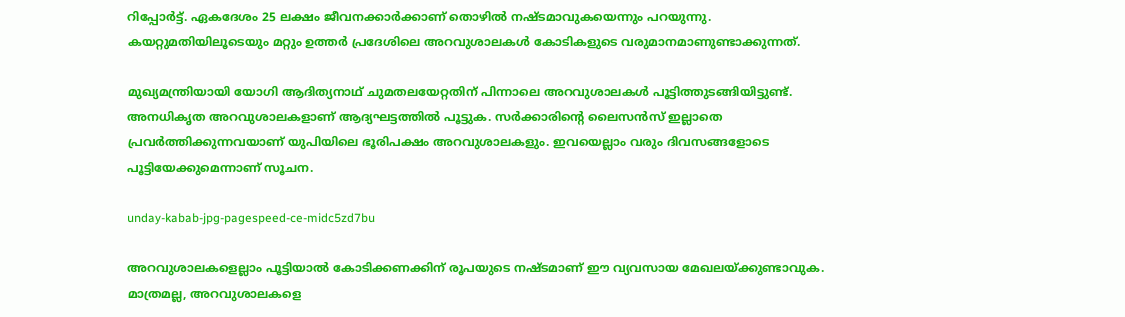റിപ്പോര്‍ട്ട്. ഏകദേശം 25 ലക്ഷം ജീവനക്കാര്‍ക്കാണ് തൊഴില്‍ നഷ്ടമാവുകയെന്നും പറയുന്നു. കയറ്റുമതിയിലൂടെയും മറ്റും ഉത്തര്‍ പ്രദേശിലെ അറവുശാലകള്‍ കോടികളുടെ വരുമാനമാണുണ്ടാക്കുന്നത്.

മുഖ്യമന്ത്രിയായി യോഗി ആദിത്യനാഥ് ചുമതലയേറ്റതിന് പിന്നാലെ അറവുശാലകള്‍ പൂട്ടിത്തുടങ്ങിയിട്ടുണ്ട്. അനധികൃത അറവുശാലകളാണ് ആദ്യഘട്ടത്തില്‍ പൂട്ടുക. സര്‍ക്കാരിന്റെ ലൈസന്‍സ് ഇല്ലാതെ പ്രവര്‍ത്തിക്കുന്നവയാണ് യുപിയിലെ ഭൂരിപക്ഷം അറവുശാലകളും. ഇവയെല്ലാം വരും ദിവസങ്ങളോടെ പൂട്ടിയേക്കുമെന്നാണ് സൂചന.

unday-kabab-jpg-pagespeed-ce-midc5zd7bu

അറവുശാലകളെല്ലാം പൂട്ടിയാല്‍ കോടിക്കണക്കിന് രൂപയുടെ നഷ്ടമാണ് ഈ വ്യവസായ മേഖലയ്ക്കുണ്ടാവുക. മാത്രമല്ല, അറവുശാലകളെ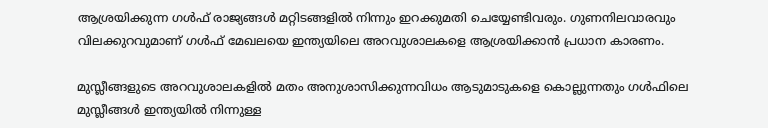ആശ്രയിക്കുന്ന ഗള്‍ഫ് രാജ്യങ്ങള്‍ മറ്റിടങ്ങളില്‍ നിന്നും ഇറക്കുമതി ചെയ്യേണ്ടിവരും. ഗുണനിലവാരവും വിലക്കുറവുമാണ് ഗള്‍ഫ് മേഖലയെ ഇന്ത്യയിലെ അറവുശാലകളെ ആശ്രയിക്കാന്‍ പ്രധാന കാരണം.

മുസ്ലീങ്ങളുടെ അറവുശാലകളില്‍ മതം അനുശാസിക്കുന്നവിധം ആടുമാടുകളെ കൊല്ലുന്നതും ഗള്‍ഫിലെ മുസ്ലീങ്ങള്‍ ഇന്ത്യയില്‍ നിന്നുള്ള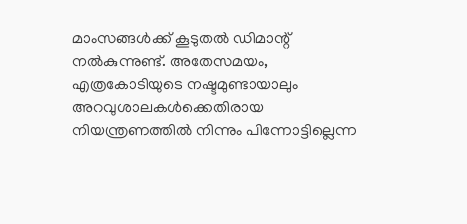മാംസങ്ങള്‍ക്ക് കൂടുതല്‍ ഡിമാന്റ് നല്‍കുന്നുണ്ട്. അതേസമയം, എത്രകോടിയുടെ നഷ്ടമുണ്ടായാലും അറവുശാലകള്‍ക്കെതിരായ നിയന്ത്രണത്തില്‍ നിന്നും പിന്നോട്ടില്ലെന്ന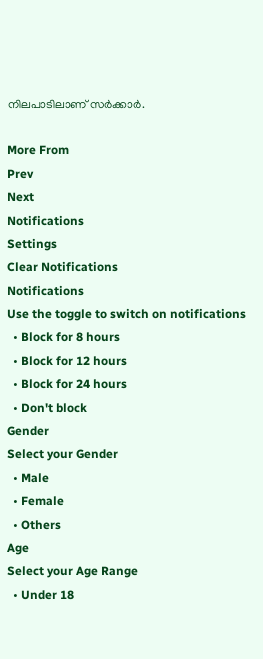നിലപാടിലാണ് സര്‍ക്കാര്‍.

More From
Prev
Next
Notifications
Settings
Clear Notifications
Notifications
Use the toggle to switch on notifications
  • Block for 8 hours
  • Block for 12 hours
  • Block for 24 hours
  • Don't block
Gender
Select your Gender
  • Male
  • Female
  • Others
Age
Select your Age Range
  • Under 18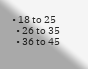• 18 to 25
  • 26 to 35
  • 36 to 45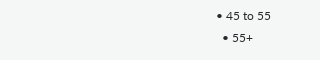• 45 to 55
  • 55+